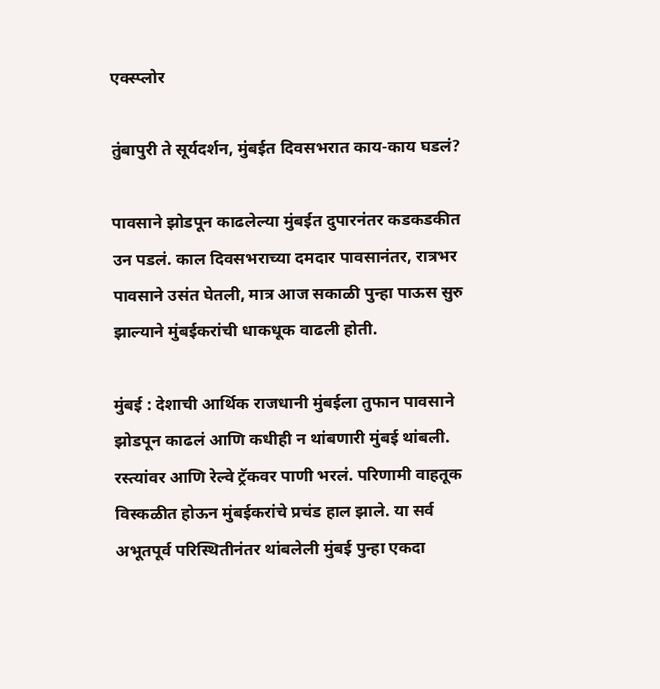एक्स्प्लोर

तुंबापुरी ते सूर्यदर्शन, मुंबईत दिवसभरात काय-काय घडलं?

पावसाने झोडपून काढलेल्या मुंबईत दुपारनंतर कडकडकीत उन पडलं. काल दिवसभराच्या दमदार पावसानंतर, रात्रभर पावसाने उसंत घेतली, मात्र आज सकाळी पुन्हा पाऊस सुरु झाल्याने मुंबईकरांची धाकधूक वाढली होती.

मुंबई : देशाची आर्थिक राजधानी मुंबईला तुफान पावसाने झोडपून काढलं आणि कधीही न थांबणारी मुंबई थांबली. रस्त्यांवर आणि रेल्वे ट्रॅकवर पाणी भरलं. परिणामी वाहतूक विस्कळीत होऊन मुंबईकरांचे प्रचंड हाल झाले. या सर्व अभूतपूर्व परिस्थितीनंतर थांबलेली मुंबई पुन्हा एकदा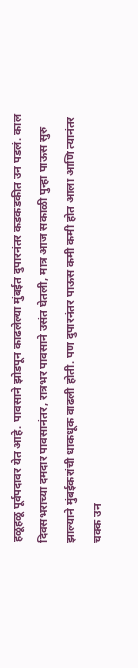हळूहळू पूर्वपदावर येत आहे. पावसाने झोडपून काढलेल्या मुंबईत दुपारनंतर कडकडकीत उन पडलं. काल दिवसभराच्या दमदार पावसानंतर, रात्रभर पावसाने उसंत घेतली, मात्र आज सकाळी पुन्हा पाऊस सुरु झाल्याने मुंबईकरांची धाकधूक वाढली होती. पण दुपारनंतर पाऊस कमी कमी होत आला आणि त्यानंतर चक्क उन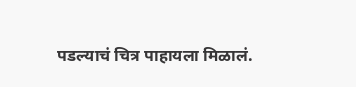पडल्याचं चित्र पाहायला मिळालं.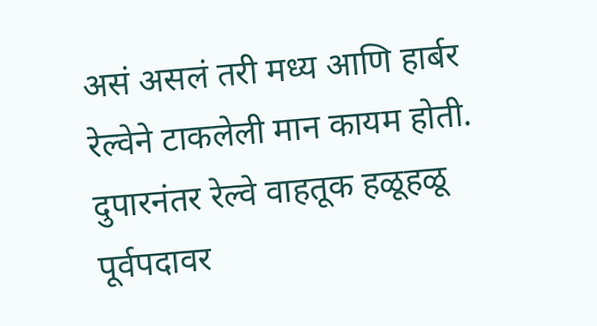असं असलं तरी मध्य आणि हार्बर रेल्वेने टाकलेली मान कायम होती. दुपारनंतर रेल्वे वाहतूक हळूहळू पूर्वपदावर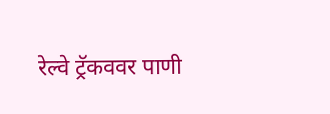रेल्वे ट्रॅकववर पाणी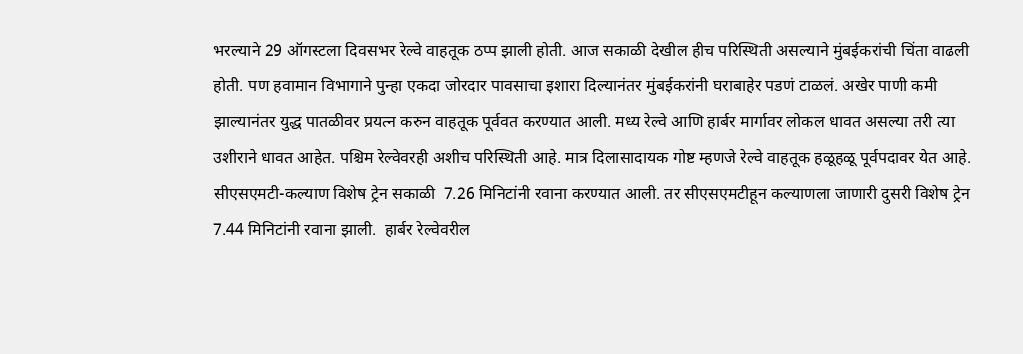भरल्याने 29 ऑगस्टला दिवसभर रेल्वे वाहतूक ठप्प झाली होती. आज सकाळी देखील हीच परिस्थिती असल्याने मुंबईकरांची चिंता वाढली होती. पण हवामान विभागाने पुन्हा एकदा जोरदार पावसाचा इशारा दिल्यानंतर मुंबईकरांनी घराबाहेर पडणं टाळलं. अखेर पाणी कमी झाल्यानंतर युद्ध पातळीवर प्रयत्न करुन वाहतूक पूर्ववत करण्यात आली. मध्य रेल्वे आणि हार्बर मार्गावर लोकल धावत असल्या तरी त्या उशीराने धावत आहेत. पश्चिम रेल्वेवरही अशीच परिस्थिती आहे. मात्र दिलासादायक गोष्ट म्हणजे रेल्वे वाहतूक हळूहळू पूर्वपदावर येत आहे. सीएसएमटी-कल्याण विशेष ट्रेन सकाळी  7.26 मिनिटांनी रवाना करण्यात आली. तर सीएसएमटीहून कल्याणला जाणारी दुसरी विशेष ट्रेन 7.44 मिनिटांनी रवाना झाली.  हार्बर रेल्वेवरील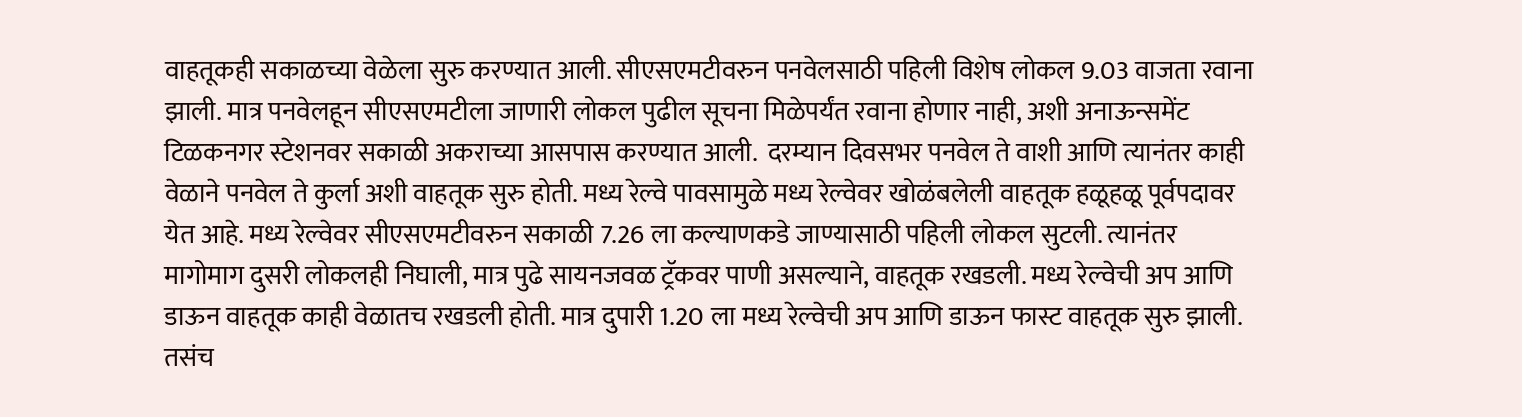वाहतूकही सकाळच्या वेळेला सुरु करण्यात आली. सीएसएमटीवरुन पनवेलसाठी पहिली विशेष लोकल 9.03 वाजता रवाना झाली. मात्र पनवेलहून सीएसएमटीला जाणारी लोकल पुढील सूचना मिळेपर्यंत रवाना होणार नाही, अशी अनाऊन्समेंट टिळकनगर स्टेशनवर सकाळी अकराच्या आसपास करण्यात आली.  दरम्यान दिवसभर पनवेल ते वाशी आणि त्यानंतर काही वेळाने पनवेल ते कुर्ला अशी वाहतूक सुरु होती. मध्य रेल्वे पावसामुळे मध्य रेल्वेवर खोळंबलेली वाहतूक हळूहळू पूर्वपदावर येत आहे. मध्य रेल्वेवर सीएसएमटीवरुन सकाळी 7.26 ला कल्याणकडे जाण्यासाठी पहिली लोकल सुटली. त्यानंतर मागोमाग दुसरी लोकलही निघाली, मात्र पुढे सायनजवळ ट्रॅकवर पाणी असल्याने, वाहतूक रखडली. मध्य रेल्वेची अप आणि डाऊन वाहतूक काही वेळातच रखडली होती. मात्र दुपारी 1.20 ला मध्य रेल्वेची अप आणि डाऊन फास्ट वाहतूक सुरु झाली. तसंच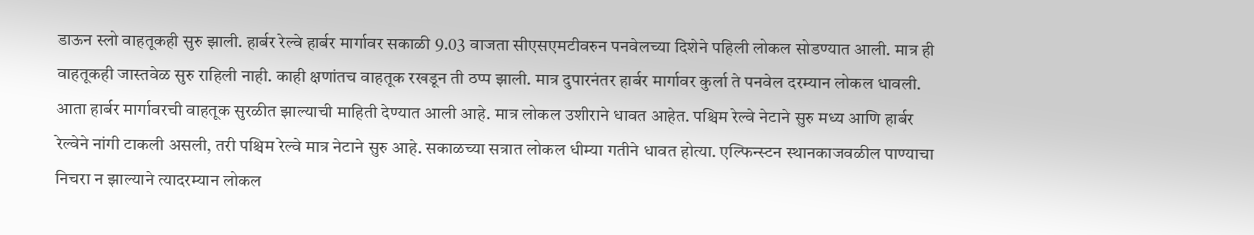डाऊन स्लो वाहतूकही सुरु झाली. हार्बर रेल्वे हार्बर मार्गावर सकाळी 9.03 वाजता सीएसएमटीवरुन पनवेलच्या दिशेने पहिली लोकल सोडण्यात आली. मात्र ही वाहतूकही जास्तवेळ सुरु राहिली नाही. काही क्षणांतच वाहतूक रखडून ती ठप्प झाली. मात्र दुपारनंतर हार्बर मार्गावर कुर्ला ते पनवेल दरम्यान लोकल धावली. आता हार्बर मार्गावरची वाहतूक सुरळीत झाल्याची माहिती देण्यात आली आहे. मात्र लोकल उशीराने धावत आहेत. पश्चिम रेल्वे नेटाने सुरु मध्य आणि हार्बर रेल्वेने नांगी टाकली असली, तरी पश्चिम रेल्वे मात्र नेटाने सुरु आहे. सकाळच्या सत्रात लोकल धीम्या गतीने धावत होत्या. एल्फिन्स्टन स्थानकाजवळील पाण्याचा निचरा न झाल्याने त्यादरम्यान लोकल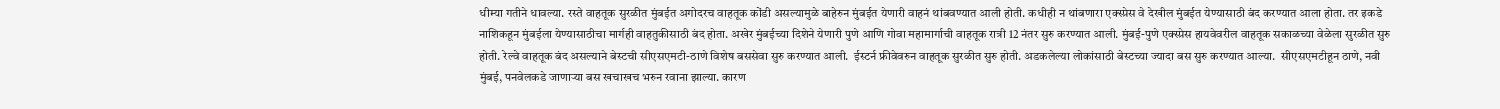धीम्या गतीने धावल्या. रस्ते वाहतूक सुरळीत मुंबईत अगोदरच वाहतूक कोंडी असल्यामुळे बाहेरुन मुंबईत येणारी वाहनं थांबवण्यात आली होती. कधीही न थांबणारा एक्स्प्रेस वे देखील मुंबईत येण्यासाठी बंद करण्यात आला होता. तर इकडे नाशिकहून मुंबईला येण्यासाठीचा मार्गही वाहतुकीसाठी बंद होता. अखेर मुंबईच्या दिशेने येणारी पुणे आणि गोवा महामार्गाची वाहतूक रात्री 12 नंतर सुरु करण्यात आली. मुंबई-पुणे एक्स्प्रेस हायवेवरील वाहतूक सकाळच्या वेळेला सुरळीत सुरु होती. रेल्वे वाहतूक बंद असल्याने बेस्टची सीएसएमटी-ठाणे विशेष बससेवा सुरु करण्यात आली.  ईस्टर्न फ्रीवेवरुन वाहतूक सुरळीत सुरु होती. अडकलेल्या लोकांसाठी बेस्टच्या ज्यादा बस सुरु करण्यात आल्या.  सीएसएमटीहून ठाणे, नवी मुंबई, पनवेलकडे जाणाऱ्या बस खचाखच भरुन रवाना झाल्या. कारण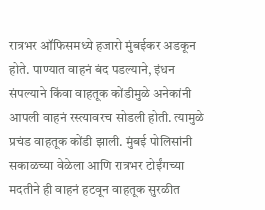रात्रभर ऑफिसमध्ये हजारो मुंबईकर अडकून होते. पाण्यात वाहनं बंद पडल्याने, इंधन संपल्याने किंवा वाहतूक कोंडीमुळे अनेकांनी आपली वाहनं रस्त्यावरच सोडली होती. त्यामुळे प्रचंड वाहतूक कोंडी झाली. मुंबई पोलिसांनी सकाळच्या वेळेला आणि रात्रभर टोईंगच्या मदतीने ही वाहनं हटवून वाहतूक सुरळीत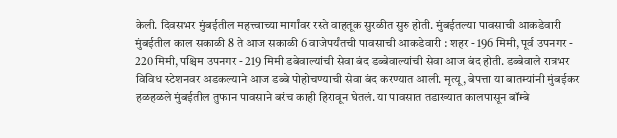केली. दिवसभर मुंबईतील महत्त्वाच्या मार्गांवर रस्ते वाहतूक सुरळीत सुरु होती. मुंबईतल्या पावसाची आकडेवारी मुंबईतील काल सकाळी 8 ते आज सकाळी 6 वाजेपर्यंतची पावसाची आकडेवारी : शहर - 196 मिमी, पूर्व उपनगर - 220 मिमी, पश्चिम उपनगर - 219 मिमी डबेवाल्यांची सेवा बंद डब्बेवाल्यांची सेवा आज बंद होती. डब्बेवाले रात्रभर विविध स्टेशनवर अडकल्याने आज डब्बे पोहोचण्याची सेवा बंद करण्यात आली. मृत्यू, बेपत्ता या बातम्यांनी मुंबईकर हळहळले मुंबईतील तुफान पावसाने बरंच काही हिरावून घेतलं. या पावसात तडाख्यात कालपासून बॉम्बे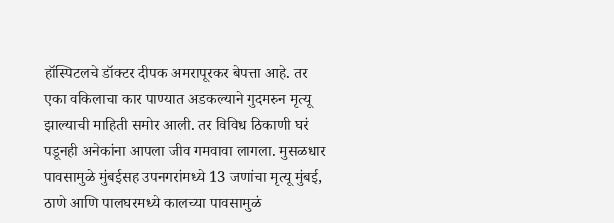हॉस्पिटलचे डॉक्टर दीपक अमरापूरकर बेपत्ता आहे. तर एका वकिलाचा कार पाण्यात अडकल्याने गुदमरुन मृत्यू झाल्याची माहिती समोर आली. तर विविध ठिकाणी घरं पडूनही अनेकांना आपला जीव गमवावा लागला. मुसळधार पावसामुळे मुंबईसह उपनगरांमध्ये 13 जणांचा मृत्यू मुंबई, ठाणे आणि पालघरमध्ये कालच्या पावसामुळं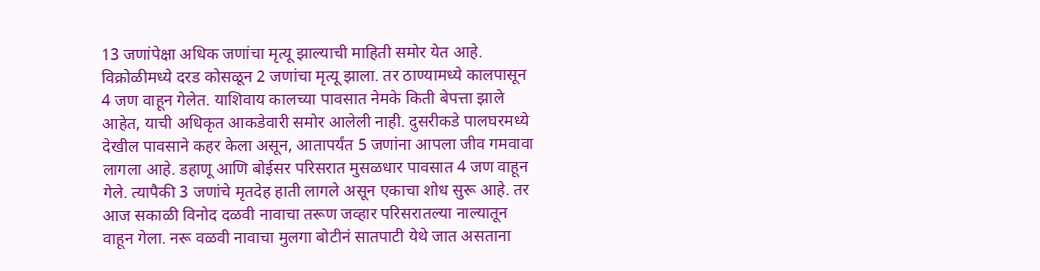13 जणांपेक्षा अधिक जणांचा मृत्यू झाल्याची माहिती समोर येत आहे. विक्रोळीमध्ये दरड कोसळून 2 जणांचा मृत्यू झाला. तर ठाण्यामध्ये कालपासून 4 जण वाहून गेलेत. याशिवाय कालच्या पावसात नेमके किती बेपत्ता झाले आहेत, याची अधिकृत आकडेवारी समोर आलेली नाही. दुसरीकडे पालघरमध्ये देखील पावसाने कहर केला असून, आतापर्यंत 5 जणांना आपला जीव गमवावा लागला आहे. डहाणू आणि बोईसर परिसरात मुसळधार पावसात 4 जण वाहून गेले. त्यापैकी 3 जणांचे मृतदेह हाती लागले असून एकाचा शोध सुरू आहे. तर आज सकाळी विनोद दळवी नावाचा तरूण जव्हार परिसरातल्या नाल्यातून वाहून गेला. नरू वळवी नावाचा मुलगा बोटीनं सातपाटी येथे जात असताना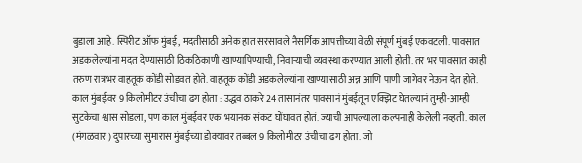बुडाला आहे. स्पिरीट ऑफ मुंबई, मदतीसाठी अनेक हात सरसावले नैसर्गिक आपत्तीच्या वेळी संपूर्ण मुंबई एकवटली. पावसात अडकलेल्यांना मदत देण्यासाठी ठिकठिकाणी खाण्यापिण्याची, निवाऱ्याची व्यवस्था करण्यात आली होती. तर भर पावसात काही तरुण रात्रभर वाहतूक कोंडी सोडवत होते. वाहतूक कोंडी अडकलेल्यांना खाण्यासाठी अन्न आणि पाणी जागेवर नेऊन देत होते. काल मुंबईवर 9 किलोमीटर उंचीचा ढग होता : उद्धव ठाकरे 24 तासानंतर पावसानं मुंबईतून एक्झिट घेतल्यानं तुम्ही-आम्ही सुटकेचा श्वास सोडला, पण काल मुंबईवर एक भयानक संकट घोंघावत होतं. ज्याची आपल्याला कल्पनाही केलेली नव्हती. काल (मंगळवार) दुपारच्या सुमारास मुंबईच्या डोक्यावर तब्बल 9 किलोमीटर उंचीचा ढग होता. जो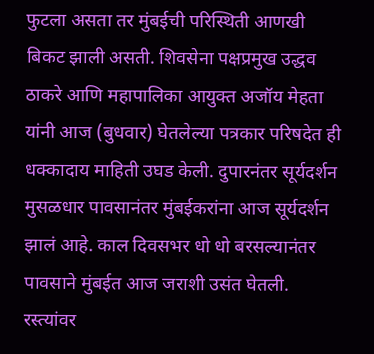फुटला असता तर मुंबईची परिस्थिती आणखी बिकट झाली असती. शिवसेना पक्षप्रमुख उद्धव ठाकरे आणि महापालिका आयुक्त अजॉय मेहता यांनी आज (बुधवार) घेतलेल्या पत्रकार परिषदेत ही धक्कादाय माहिती उघड केली. दुपारनंतर सूर्यदर्शन मुसळधार पावसानंतर मुंबईकरांना आज सूर्यदर्शन झालं आहे. काल दिवसभर धो धो बरसल्यानंतर पावसाने मुंबईत आज जराशी उसंत घेतली. रस्त्यांवर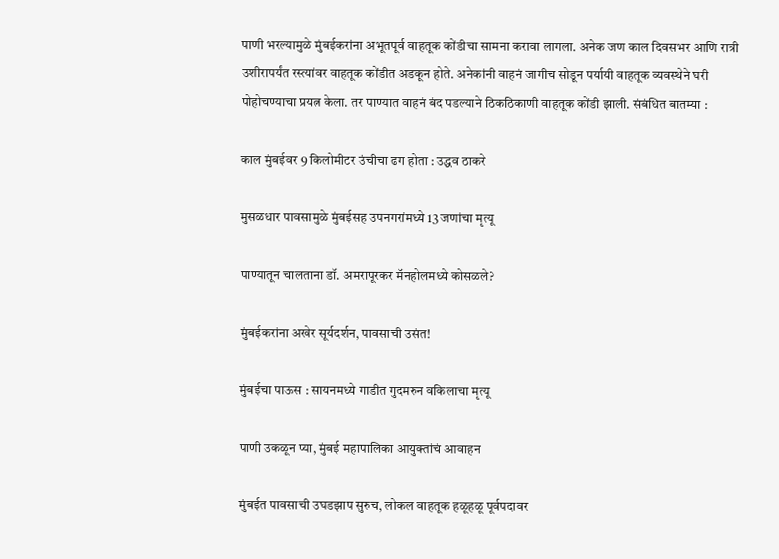पाणी भरल्यामुळे मुंबईकरांना अभूतपूर्व वाहतूक कोंडीचा सामना करावा लागला. अनेक जण काल दिवसभर आणि रात्री उशीरापर्यंत रस्त्यांवर वाहतूक कोंडीत अडकून होते. अनेकांनी वाहनं जागीच सोडून पर्यायी वाहतूक व्यवस्थेने घरी पोहोचण्याचा प्रयत्न केला. तर पाण्यात वाहनं बंद पडल्याने ठिकठिकाणी वाहतूक कोंडी झाली. संबंधित बातम्या :

काल मुंबईवर 9 किलोमीटर उंचीचा ढग होता : उद्धव ठाकरे

मुसळधार पावसामुळे मुंबईसह उपनगरांमध्ये 13 जणांचा मृत्यू

पाण्यातून चालताना डॉ. अमरापूरकर मॅनहोलमध्ये कोसळले?

मुंबईकरांना अखेर सूर्यदर्शन, पावसाची उसंत!

मुंबईचा पाऊस : सायनमध्ये गाडीत गुदमरुन वकिलाचा मृत्यू

पाणी उकळून प्या, मुंबई महापालिका आयुक्तांचं आवाहन

मुंबईत पावसाची उघडझाप सुरुच, लोकल वाहतूक हळूहळू पूर्वपदावर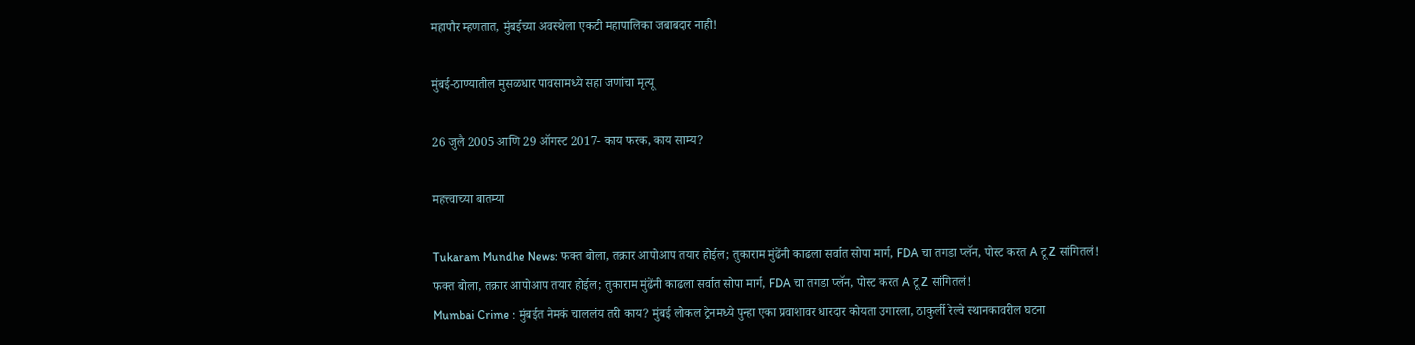महापौर म्हणतात, मुंबईच्या अवस्थेला एकटी महापालिका जबाबदार नाही!

मुंबई-ठाण्यातील मुसळधार पावसामध्ये सहा जणांचा मृत्यू

26 जुलै 2005 आणि 29 ऑगस्ट 2017- काय फरक, काय साम्य?

महत्त्वाच्या बातम्या

Tukaram Mundhe News: फक्त बोला, तक्रार आपोआप तयार होईल; तुकाराम मुंढेंनी काढला सर्वात सोपा मार्ग, FDA चा तगडा प्लॅन, पोस्ट करत A टू Z सांगितलं!
फक्त बोला, तक्रार आपोआप तयार होईल; तुकाराम मुंढेंनी काढला सर्वात सोपा मार्ग, FDA चा तगडा प्लॅन, पोस्ट करत A टू Z सांगितलं!
Mumbai Crime : मुंबईत नेमकं चाललंय तरी काय? मुंबई लोकल ट्रेनमध्ये पुन्हा एका प्रवाशावर धारदार कोयता उगारला, ठाकुर्ली रेल्वे स्थानकावरील घटना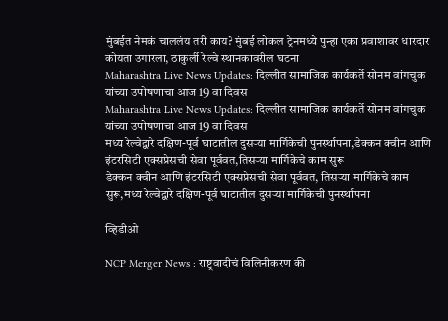मुंबईत नेमकं चाललंय तरी काय? मुंबई लोकल ट्रेनमध्ये पुन्हा एका प्रवाशावर धारदार कोयता उगारला, ठाकुर्ली रेल्वे स्थानकावरील घटना
Maharashtra Live News Updates: दिल्लीत सामाजिक कार्यकर्ते सोनम वांगचुक यांच्या उपोषणाचा आज 19 वा दिवस
Maharashtra Live News Updates: दिल्लीत सामाजिक कार्यकर्ते सोनम वांगचुक यांच्या उपोषणाचा आज 19 वा दिवस
मध्य रेल्वेद्वारे दक्षिण-पूर्व घाटातील दुसऱ्या मार्गिकेची पुनर्स्थापना,डेक्कन क्वीन आणि इंटरसिटी एक्सप्रेसची सेवा पूर्ववत,तिसऱ्या मार्गिकेचे काम सुरू
डेक्कन क्वीन आणि इंटरसिटी एक्सप्रेसची सेवा पूर्ववत, तिसऱ्या मार्गिकेचे काम सुरू,मध्य रेल्वेद्वारे दक्षिण-पूर्व घाटातील दुसऱ्या मार्गिकेची पुनर्स्थापना

व्हिडीओ

NCP Merger News : राष्ट्रवादीचं विलिनीकरण की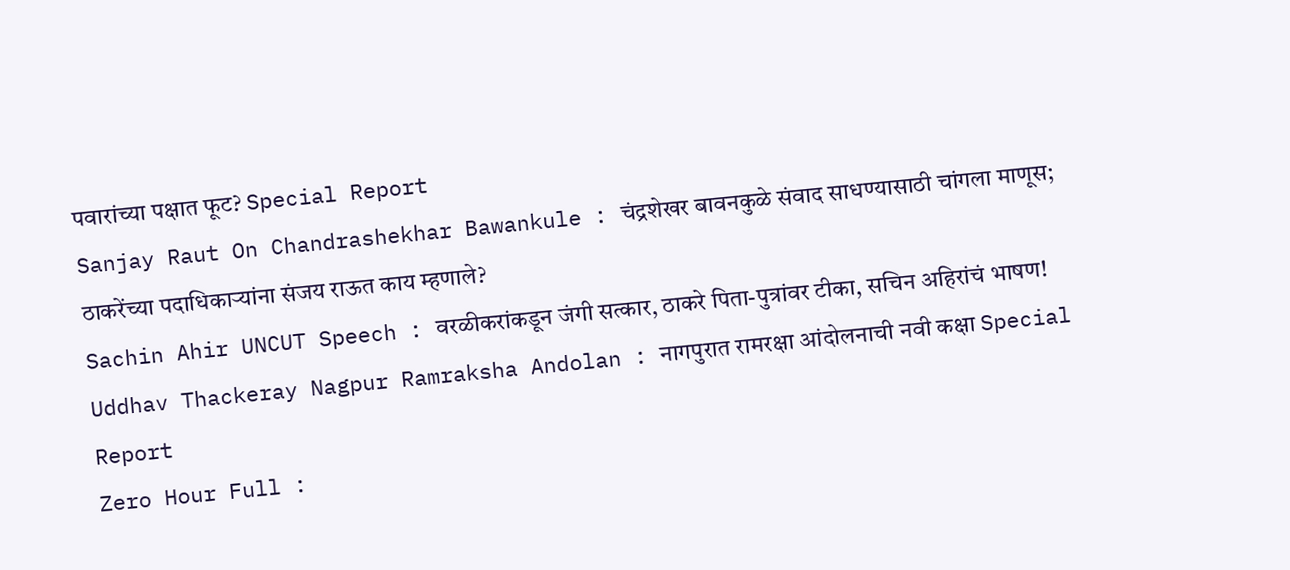पवारांच्या पक्षात फूट? Special Report
Sanjay Raut On Chandrashekhar Bawankule : चंद्रशेखर बावनकुळे संवाद साधण्यासाठी चांगला माणूस; ठाकरेंच्या पदाधिकाऱ्यांना संजय राऊत काय म्हणाले?
Sachin Ahir UNCUT Speech : वरळीकरांकडून जंगी सत्कार, ठाकरे पिता-पुत्रांवर टीका, सचिन अहिरांचं भाषण!
Uddhav Thackeray Nagpur Ramraksha Andolan : नागपुरात रामरक्षा आंदोलनाची नवी कक्षा Special Report
Zero Hour Full :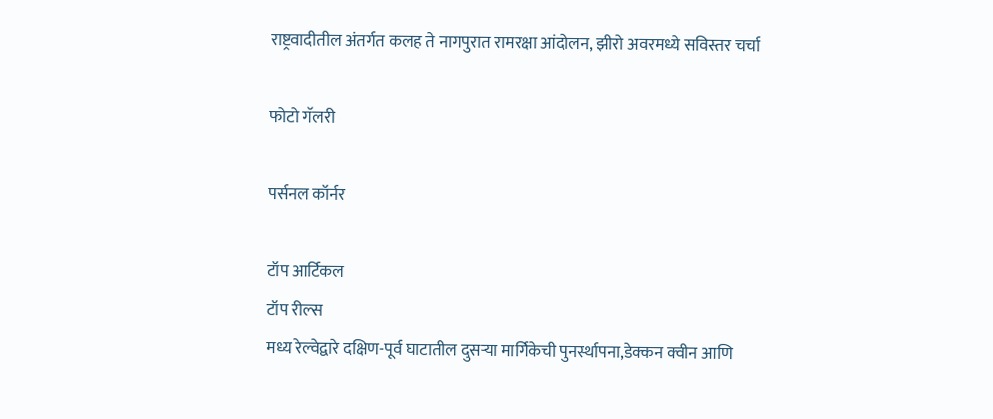राष्ट्रवादीतील अंतर्गत कलह ते नागपुरात रामरक्षा आंदोलन, झीरो अवरमध्ये सविस्तर चर्चा

फोटो गॅलरी

पर्सनल कॉर्नर

टॉप आर्टिकल
टॉप रील्स
मध्य रेल्वेद्वारे दक्षिण-पूर्व घाटातील दुसऱ्या मार्गिकेची पुनर्स्थापना,डेक्कन क्वीन आणि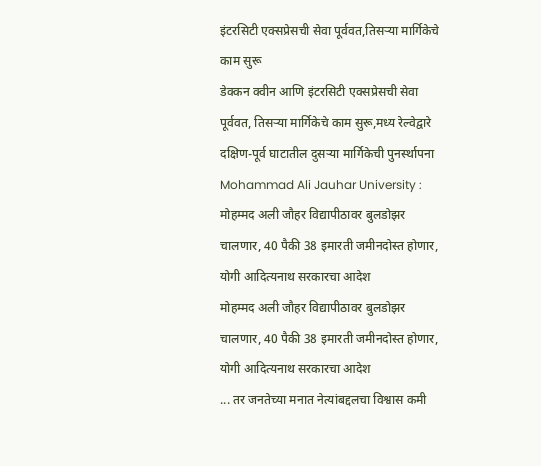इंटरसिटी एक्सप्रेसची सेवा पूर्ववत,तिसऱ्या मार्गिकेचे काम सुरू
डेक्कन क्वीन आणि इंटरसिटी एक्सप्रेसची सेवा पूर्ववत, तिसऱ्या मार्गिकेचे काम सुरू,मध्य रेल्वेद्वारे दक्षिण-पूर्व घाटातील दुसऱ्या मार्गिकेची पुनर्स्थापना
Mohammad Ali Jauhar University : मोहम्मद अली जौहर विद्यापीठावर बुलडोझर चालणार, 40 पैकी 38 इमारती जमीनदोस्त होणार, योगी आदित्यनाथ सरकारचा आदेश
मोहम्मद अली जौहर विद्यापीठावर बुलडोझर चालणार, 40 पैकी 38 इमारती जमीनदोस्त होणार, योगी आदित्यनाथ सरकारचा आदेश
... तर जनतेच्या मनात नेत्यांबद्दलचा विश्वास कमी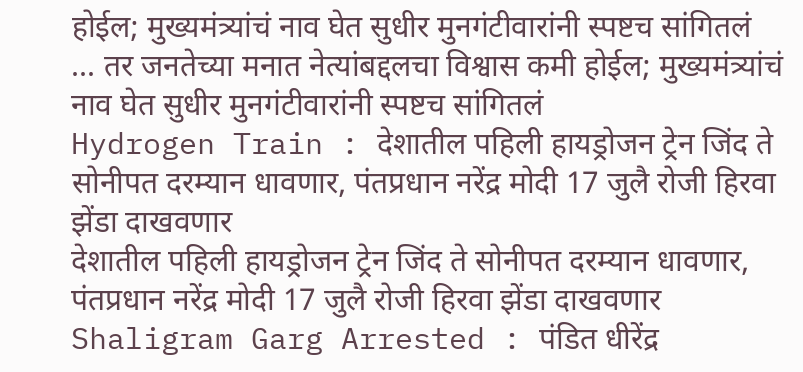होईल; मुख्यमंत्र्यांचं नाव घेत सुधीर मुनगंटीवारांनी स्पष्टच सांगितलं
... तर जनतेच्या मनात नेत्यांबद्दलचा विश्वास कमी होईल; मुख्यमंत्र्यांचं नाव घेत सुधीर मुनगंटीवारांनी स्पष्टच सांगितलं
Hydrogen Train : देशातील पहिली हायड्रोजन ट्रेन जिंद ते सोनीपत दरम्यान धावणार, पंतप्रधान नरेंद्र मोदी 17 जुलै रोजी हिरवा झेंडा दाखवणार
देशातील पहिली हायड्रोजन ट्रेन जिंद ते सोनीपत दरम्यान धावणार, पंतप्रधान नरेंद्र मोदी 17 जुलै रोजी हिरवा झेंडा दाखवणार
Shaligram Garg Arrested : पंडित धीरेंद्र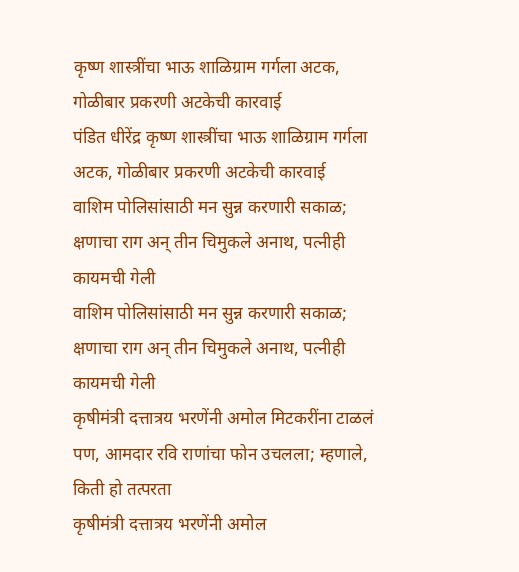कृष्ण शास्त्रींचा भाऊ शाळिग्राम गर्गला अटक, गोळीबार प्रकरणी अटकेची कारवाई
पंडित धीरेंद्र कृष्ण शास्त्रींचा भाऊ शाळिग्राम गर्गला अटक, गोळीबार प्रकरणी अटकेची कारवाई
वाशिम पोलिसांसाठी मन सुन्न करणारी सकाळ; क्षणाचा राग अन् तीन चिमुकले अनाथ, पत्नीही कायमची गेली
वाशिम पोलिसांसाठी मन सुन्न करणारी सकाळ; क्षणाचा राग अन् तीन चिमुकले अनाथ, पत्नीही कायमची गेली
कृषीमंत्री दत्तात्रय भरणेंनी अमोल मिटकरींना टाळलं पण, आमदार रवि राणांचा फोन उचलला; म्हणाले, किती हो तत्परता
कृषीमंत्री दत्तात्रय भरणेंनी अमोल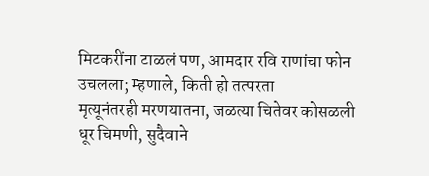मिटकरींना टाळलं पण, आमदार रवि राणांचा फोन उचलला; म्हणाले, किती हो तत्परता
मृत्यूनंतरही मरणयातना, जळत्या चितेवर कोसळली धूर चिमणी, सुदैवाने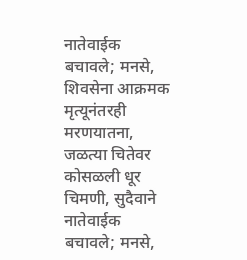नातेवाईक बचावले; मनसे, शिवसेना आक्रमक
मृत्यूनंतरही मरणयातना, जळत्या चितेवर कोसळली धूर चिमणी, सुदैवाने नातेवाईक बचावले; मनसे,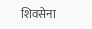शिवसेना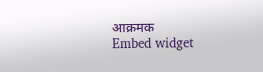आक्रमक
Embed widget